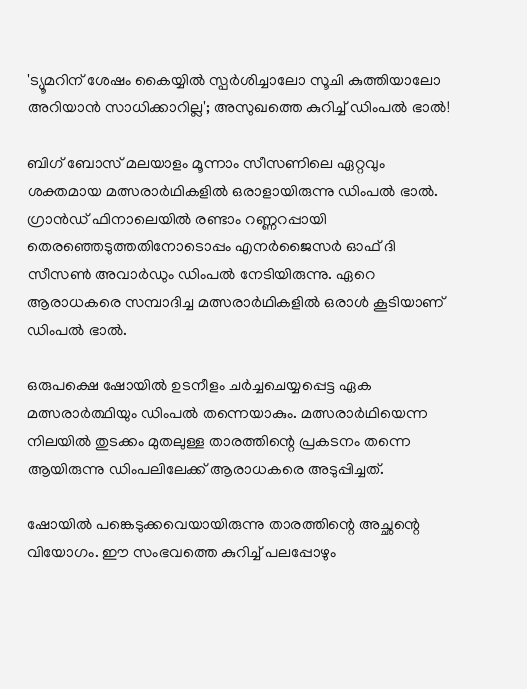'ട്യൂമറിന് ശേഷം കൈയ്യിൽ സ്പർശിച്ചാലോ സൂചി കുത്തിയാലോ അറിയാൻ സാധിക്കാറില്ല'; അസുഖത്തെ കുറിച്ച് ഡിംപൽ ഭാൽ!

ബിഗ് ബോസ് മലയാളം മൂന്നാം സീസണിലെ ഏറ്റവും ശക്തമായ മത്സരാർഥികളിൽ ഒരാളായിരുന്നു ഡിംപൽ ഭാൽ. ഗ്രാൻഡ് ഫിനാലെയിൽ രണ്ടാം റണ്ണറപ്പായി തെരഞ്ഞെടുത്തതിനോടൊപ്പം എനർജൈസർ ഓഫ് ദി സീസൺ അവാർഡും ഡിംപല്‍ നേടിയിരുന്നു. ഏറെ ആരാധകരെ സമ്പാദിച്ച മത്സരാർഥികളിൽ ഒരാൾ കൂടിയാണ് ഡിംപൽ ഭാൽ.

ഒരുപക്ഷെ ഷോയിൽ ഉടനീളം ചർച്ചചെയ്യപ്പെട്ട ഏക മത്സരാർത്ഥിയും ഡിംപൽ തന്നെയാകും. മത്സരാർഥിയെന്ന നിലയിൽ തുടക്കം മുതലുള്ള താരത്തിന്റെ പ്രകടനം തന്നെ ആയിരുന്നു ഡിംപലിലേക്ക് ആരാധകരെ അടുപ്പിച്ചത്.

ഷോയിൽ പങ്കെടുക്കവെയായിരുന്നു താരത്തിന്റെ അച്ഛന്റെ വിയോഗം. ഈ സംഭവത്തെ കുറിച്ച് പലപ്പോഴും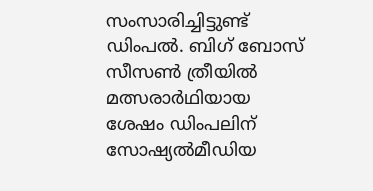സംസാരിച്ചിട്ടുണ്ട് ഡിംപൽ. ബിഗ് ബോസ് സീസൺ ത്രീയിൽ മത്സരാർഥിയായ ശേഷം ഡിംപലിന് സോഷ്യൽമീഡിയ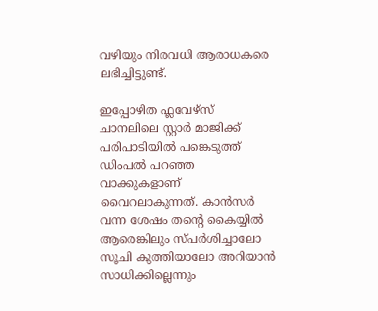വഴിയും നിരവധി ആരാധകരെ ലഭിച്ചിട്ടുണ്ട്.

ഇപ്പോഴിത ഫ്ലവേഴ്സ് ചാനലിലെ സ്റ്റാർ മാജിക്ക് പരിപാടിയിൽ പ‌ങ്കെടുത്ത് ഡിംപൽ പറഞ്ഞ വാക്കുകളാണ് വൈറലാകുന്നത്. കാൻസർ വന്ന ശേഷം തന്റെ കൈയ്യിൽ ആരെങ്കിലും സ്പർശിച്ചാലോ സൂചി കുത്തിയാലോ അറിയാൻ സാധിക്കില്ലെന്നും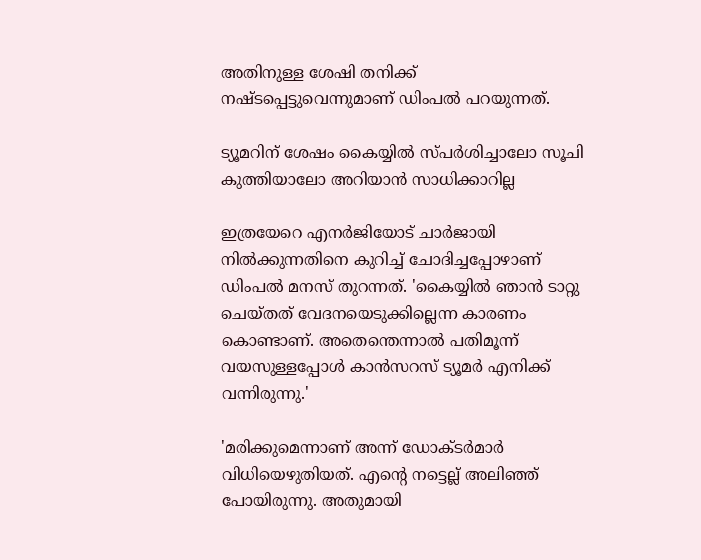അതിനുള്ള ‌ശേഷി തനിക്ക് നഷ്ടപ്പെട്ടുവെന്നുമാണ് ഡിംപൽ പറയുന്നത്.

ട്യൂമറിന് ശേഷം കൈയ്യിൽ സ്പർശിച്ചാലോ സൂചി കുത്തിയാലോ അറിയാൻ സാധിക്കാറില്ല

ഇത്രയേറെ എനർജിയോട് ചാർജായി നിൽക്കുന്നതിനെ കുറിച്ച് ചോദിച്ചപ്പോഴാണ് ഡിംപൽ മനസ് തുറന്നത്. 'കൈയ്യിൽ ഞാൻ ടാറ്റു ചെയ്തത് വേദനയെടുക്കില്ലെന്ന കാരണം കൊണ്ടാണ്. അതെന്തെന്നാൽ പതിമൂന്ന് വയസുള്ളപ്പോൾ കാൻസറസ് ട്യൂമർ എനിക്ക് വന്നിരുന്നു.'

'മരിക്കുമെന്നാണ് അന്ന് ഡോക്ടർമാർ വിധിയെഴുതിയത്. എന്റെ നട്ടെല്ല് അലിഞ്ഞ് പോയിരുന്നു. അതുമായി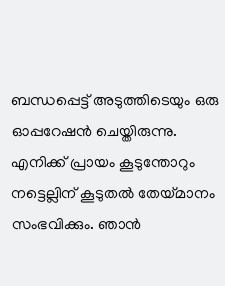ബന്ധപ്പെട്ട് അടുത്തിടെയും ഒരു ഓപ്പറേഷൻ ചെയ്തിരുന്നു. എനിക്ക് പ്രായം കൂടുന്തോറും നട്ടെല്ലിന് കൂടുതൽ തേയ്മാനം സംഭവിക്കും. ഞാൻ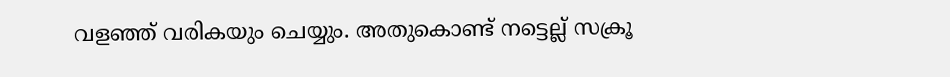വളഞ്ഞ് വരികയും ചെയ്യും. അതുകൊണ്ട് നട്ടെല്ല് സക്രൂ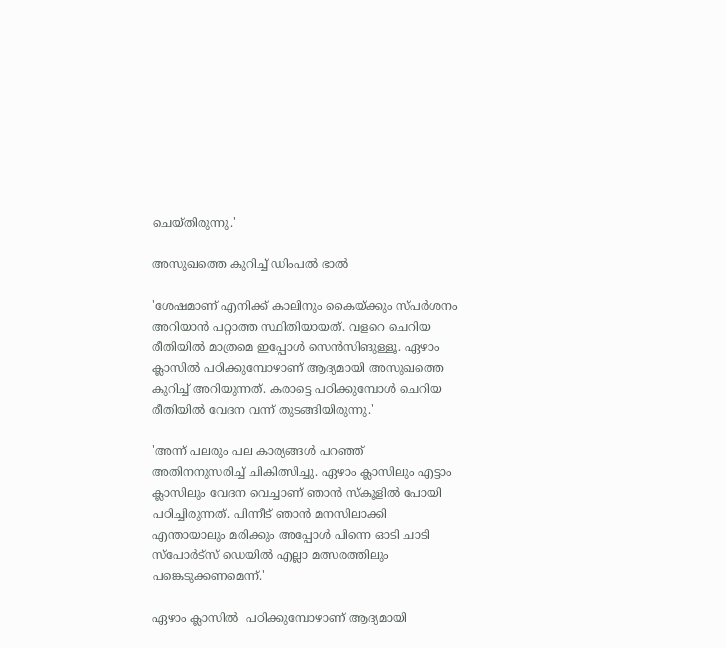ചെയ്തിരുന്നു.'

അസുഖത്തെ കുറിച്ച് ഡിംപൽ ഭാൽ

'ശേഷമാണ് എനിക്ക് കാലിനും കൈയ്ക്കും സ്പർശനം അറിയാൻ പറ്റാത്ത സ്ഥിതിയായത്. വളറെ ചെറിയ രീതിയിൽ മാത്രമെ ഇപ്പോൾ സെൻസിങുള്ളൂ. ഏഴാം ക്ലാസിൽ പഠിക്കുമ്പോഴാണ് ആദ്യമായി അസുഖത്തെ കുറിച്ച് അറിയുന്നത്. കരാട്ടെ പഠിക്കുമ്പോൾ ചെറിയ രീതിയിൽ വേദന വന്ന് തുടങ്ങിയിരുന്നു.'

'അന്ന് പലരും പല കാര്യങ്ങൾ പറഞ്ഞ് അതിനനുസരിച്ച് ചികിത്സിച്ചു. ഏഴാം ക്ലാസിലും എട്ടാം ക്ലാസിലും വേദന വെച്ചാണ് ഞാൻ സ്കൂളിൽ പോയി പഠിച്ചിരുന്നത്. പിന്നീട് ഞാൻ മനസിലാക്കി എന്തായാലും മരിക്കും അപ്പോൾ പിന്നെ ഓടി ചാടി സ്പോർട്സ് ഡെയിൽ എല്ലാ മത്സരത്തിലും പങ്കെടുക്കണമെന്ന്.'

ഏഴാം ക്ലാസിൽ  പഠിക്കുമ്പോഴാണ് ആദ്യമായി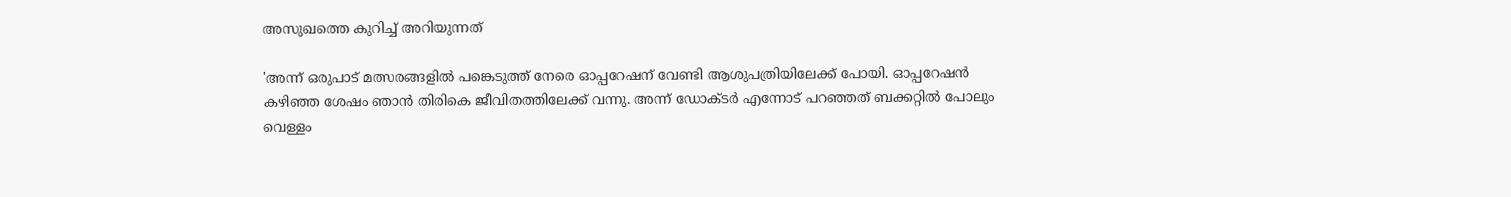അസുഖത്തെ കുറിച്ച് അറിയുന്നത്

'അന്ന് ഒരുപാട് മത്സരങ്ങളിൽ പങ്കെടുത്ത് നേരെ ഓപ്പറേഷന് വേണ്ടി ആശുപത്രിയിലേക്ക് പോയി. ഓപ്പറേഷൻ കഴിഞ്ഞ ശേഷം ഞാൻ തിരികെ ജീവിതത്തിലേക്ക് വന്നു. അന്ന് ഡോക്ടർ എന്നോട് പറഞ്ഞത് ബക്കറ്റിൽ പോലും വെള്ളം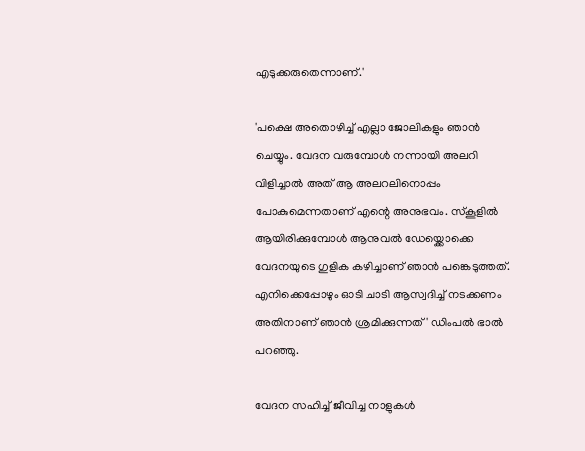എടുക്കരുതെന്നാണ്.'

'പക്ഷെ അതൊഴിച്ച് എല്ലാ ജോലികളും ഞാൻ ചെയ്യും. വേദന വരുമ്പോൾ നന്നായി അലറി വിളിച്ചാൽ അത് ആ അലറലിനൊപ്പം പോകുമെന്നതാണ് എന്റെ അനുഭവം. സ്കൂളിൽ ആയിരിക്കുമ്പോൾ ആനുവൽ ഡേയ്ക്കൊക്കെ വേദനയുടെ ഗുളിക കഴിച്ചാണ് ഞാൻ പങ്കെടുത്തത്. എനിക്കെപ്പോഴും ഓടി ചാടി ആസ്വദിച്ച് നടക്കണം അതിനാണ് ഞാൻ ശ്രമിക്കുന്നത്' ഡിംപൽ ഭാൽ പറഞ്ഞു.

വേദന സഹിച്ച് ജീവിച്ച നാളുകൾ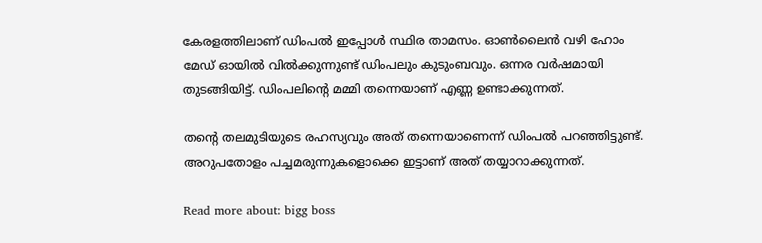കേരളത്തിലാണ് ഡിംപൽ ഇപ്പോൾ സ്ഥിര താമസം. ഓൺലൈൻ വഴി ഹോം മേഡ് ഓയിൽ വില്‍ക്കുന്നുണ്ട് ഡിംപലും കുടുംബവും. ഒന്നര വർഷമായി തുടങ്ങിയിട്ട്. ഡിംപലിന്റെ മമ്മി തന്നെയാണ് എണ്ണ ഉണ്ടാക്കുന്നത്.

തന്‍റെ തലമുടിയുടെ രഹസ്യവും അത് തന്നെയാണെന്ന് ഡിംപൽ പറഞ്ഞിട്ടുണ്ട്. അറുപതോളം പച്ചമരുന്നുകളൊക്കെ ഇട്ടാണ് അത് തയ്യാറാക്കുന്നത്.

Read more about: bigg boss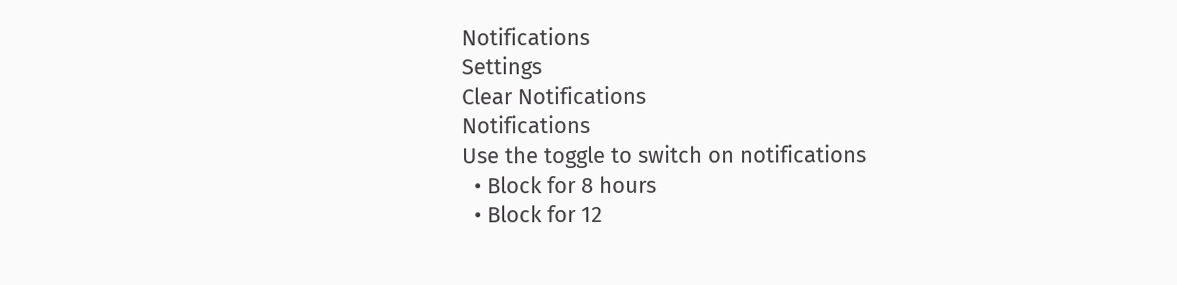Notifications
Settings
Clear Notifications
Notifications
Use the toggle to switch on notifications
  • Block for 8 hours
  • Block for 12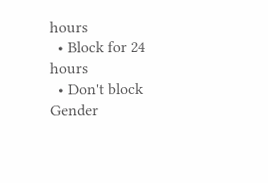hours
  • Block for 24 hours
  • Don't block
Gender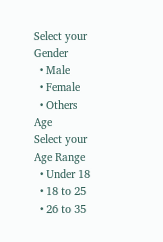Select your Gender
  • Male
  • Female
  • Others
Age
Select your Age Range
  • Under 18
  • 18 to 25
  • 26 to 35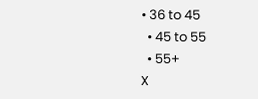• 36 to 45
  • 45 to 55
  • 55+
X